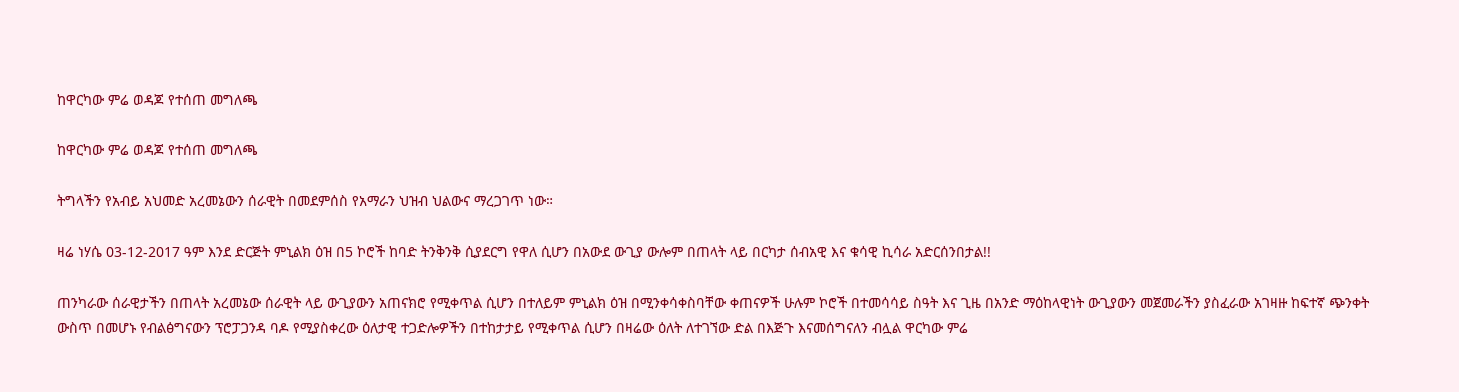ከዋርካው ምሬ ወዳጆ የተሰጠ መግለጫ

ከዋርካው ምሬ ወዳጆ የተሰጠ መግለጫ

ትግላችን የአብይ አህመድ አረመኔውን ሰራዊት በመደምሰስ የአማራን ህዝብ ህልውና ማረጋገጥ ነው።

ዛሬ ነሃሴ 03-12-2017 ዓም እንደ ድርጅት ምኒልክ ዕዝ በ5 ኮሮች ከባድ ትንቅንቅ ሲያደርግ የዋለ ሲሆን በአውደ ውጊያ ውሎም በጠላት ላይ በርካታ ሰብአዊ እና ቁሳዊ ኪሳራ አድርሰንበታል!!

ጠንካራው ሰራዊታችን በጠላት አረመኔው ሰራዊት ላይ ውጊያውን አጠናክሮ የሚቀጥል ሲሆን በተለይም ምኒልክ ዕዝ በሚንቀሳቀስባቸው ቀጠናዎች ሁሉም ኮሮች በተመሳሳይ ስዓት እና ጊዜ በአንድ ማዕከላዊነት ውጊያውን መጀመራችን ያስፈራው አገዛዙ ከፍተኛ ጭንቀት ውስጥ በመሆኑ የብልፅግናውን ፕሮፓጋንዳ ባዶ የሚያስቀረው ዕለታዊ ተጋድሎዎችን በተከታታይ የሚቀጥል ሲሆን በዛሬው ዕለት ለተገኘው ድል በእጅጉ እናመሰግናለን ብሏል ዋርካው ምሬ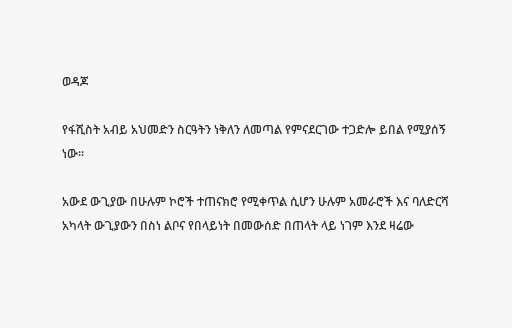ወዳጆ

የፋሺስት አብይ አህመድን ስርዓትን ነቅለን ለመጣል የምናደርገው ተጋድሎ ይበል የሚያሰኝ ነው።

አውደ ውጊያው በሁሉም ኮሮች ተጠናክሮ የሚቀጥል ሲሆን ሁሉም አመራሮች እና ባለድርሻ አካላት ውጊያውን በስነ ልቦና የበላይነት በመውሰድ በጠላት ላይ ነገም እንደ ዛሬው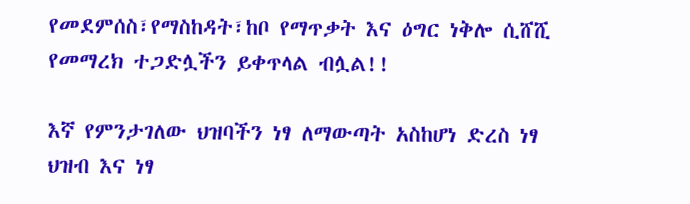የመደምሰስ፣የማስከዳት፣ከቦ የማጥቃት እና ዕግር ነቅሎ ሲሸሺ የመማረክ ተጋድሏችን ይቀጥላል ብሏል!!

እኛ የምንታገለው ህዝባችን ነፃ ለማውጣት አስከሆነ ድረስ ነፃ ህዝብ እና ነፃ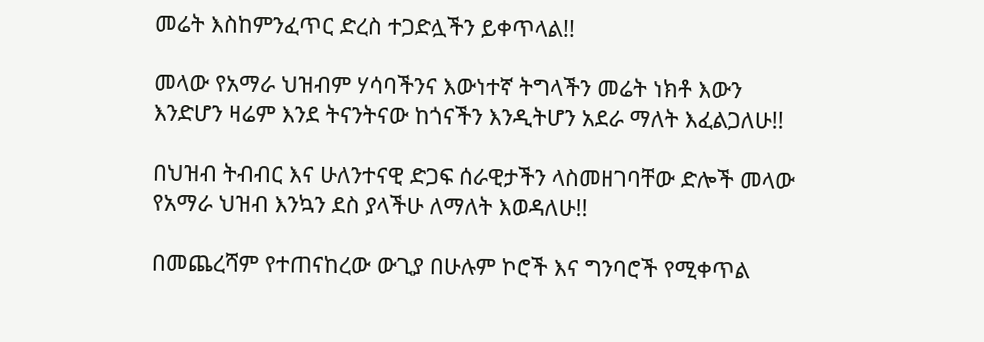መሬት እስከምንፈጥር ድረስ ተጋድሏችን ይቀጥላል!!

መላው የአማራ ህዝብም ሃሳባችንና እውነተኛ ትግላችን መሬት ነክቶ እውን እንድሆን ዛሬም እንደ ትናንትናው ከጎናችን እንዲትሆን አደራ ማለት እፈልጋለሁ!!

በህዝብ ትብብር እና ሁለንተናዊ ድጋፍ ሰራዊታችን ላስመዘገባቸው ድሎች መላው የአማራ ህዝብ እንኳን ደስ ያላችሁ ለማለት እወዳለሁ!!

በመጨረሻም የተጠናከረው ውጊያ በሁሉም ኮሮች እና ግንባሮች የሚቀጥል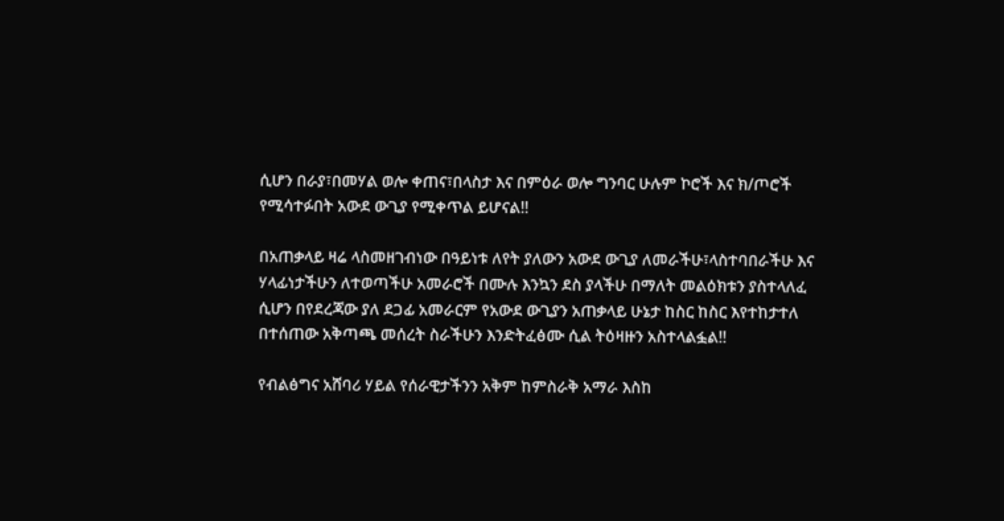ሲሆን በራያ፣በመሃል ወሎ ቀጠና፣በላስታ እና በምዕራ ወሎ ግንባር ሁሉም ኮሮች እና ክ/ጦሮች የሚሳተፉበት አውደ ውጊያ የሚቀጥል ይሆናል!!

በአጠቃላይ ዛሬ ላስመዘገብነው በዓይነቱ ለየት ያለውን አውደ ውጊያ ለመራችሁ፣ላስተባበራችሁ እና ሃላፊነታችሁን ለተወጣችሁ አመራሮች በሙሉ እንኳን ደስ ያላችሁ በማለት መልዕክቱን ያስተላለፈ ሲሆን በየደረጃው ያለ ደጋፊ አመራርም የአውደ ውጊያን አጠቃላይ ሁኔታ ከስር ከስር እየተከታተለ በተሰጠው አቅጣጫ መሰረት ስራችሁን እንድትፈፅሙ ሲል ትዕዛዙን አስተላልፏል!!

የብልፅግና አሸባሪ ሃይል የሰራዊታችንን አቅም ከምስራቅ አማራ እስከ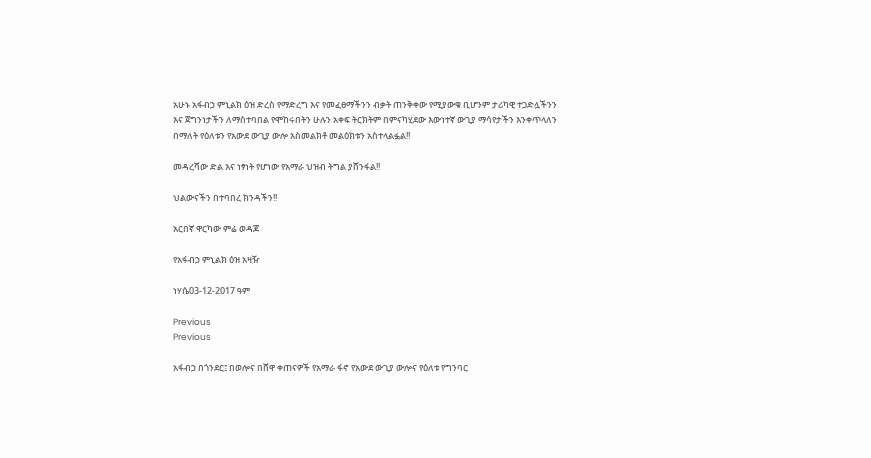አሁኑ አፋብኃ ምኒልክ ዕዝ ድረስ የማድረግ እና የመፈፀማችንን ብቃት ጠንቅቀው የሚያውቁ ቢሆንም ታሪካዊ ተጋድሏችንን እና ጀግንነታችን ለማስተባበል የሞከሩበትን ሁሉን አቀፍ ትርክትም በምናካሂደው እውነተኛ ውጊያ ማሳየታችን እንቀጥላለን በማለት የዕለቱን የአውደ ውጊያ ውሎ አስመልክቶ መልዕክቱን አስተላልፏል!!

መዳረሻው ድል እና ነፃነት የሆነው የአማራ ህዝብ ትግል ያሸንፋል!!

ህልውናችን በተባበረ ክንዳችን!!

አርበኛ ዋርካው ምሬ ወዳጆ

የአፋብኃ ምኒልክ ዕዝ አዛዥ

ነሃሴ03-12-2017 ዓም

Previous
Previous

አፋብኃ በጎንደር፤ በወሎና በሸዋ ቀጠናዎች የአማራ ፋኖ የአውደ ውጊያ ውሎና የዕለቱ የግንባር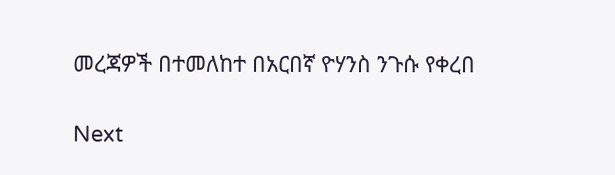መረጃዎች በተመለከተ በአርበኛ ዮሃንስ ንጉሱ የቀረበ

Next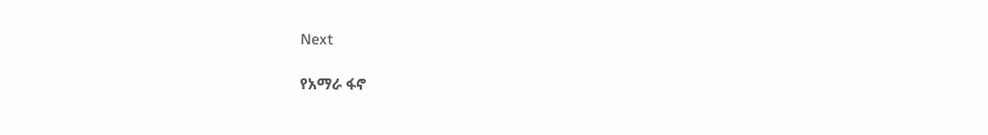Next

የአማራ ፋኖ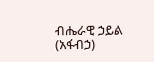ብሔራዊ ኃይል (አፋብኃ)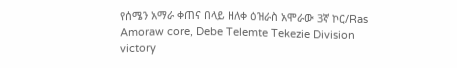የሰሜን አማራ ቀጠና በላይ ዘለቀ ዕዝራስ አሞራው 3ኛ ኮር/Ras Amoraw core, Debe Telemte Tekezie Division victory